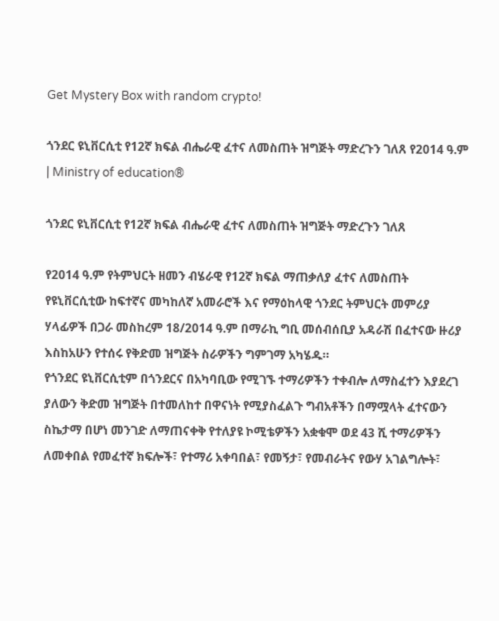Get Mystery Box with random crypto!

ጎንደር ዩኒቨርሲቲ የ12ኛ ክፍል ብሔራዊ ፈተና ለመስጠት ዝግጅት ማድረጉን ገለጸ የ2014 ዓ.ም | Ministry of education®

ጎንደር ዩኒቨርሲቲ የ12ኛ ክፍል ብሔራዊ ፈተና ለመስጠት ዝግጅት ማድረጉን ገለጸ

የ2014 ዓ.ም የትምህርት ዘመን ብሄራዊ የ12ኛ ክፍል ማጠቃለያ ፈተና ለመስጠት የዩኒቨርሲቲው ከፍተኛና መካከለኛ አመራሮች እና የማዕከላዊ ጎንደር ትምህርት መምሪያ ሃላፊዎች በጋራ መስከረም 18/2014 ዓ.ም በማራኪ ግቢ መሰብሰቢያ አዳራሽ በፈተናው ዙሪያ እስከአሁን የተሰሩ የቅድመ ዝግጅት ስራዎችን ግምገማ አካሄዱ።
የጎንደር ዩኒቨርሲቲም በጎንደርና በአካባቢው የሚገኙ ተማሪዎችን ተቀብሎ ለማስፈተን እያደረገ ያለውን ቅድመ ዝግጅት በተመለከተ በዋናነት የሚያስፈልጉ ግብአቶችን በማሟላት ፈተናውን ስኬታማ በሆነ መንገድ ለማጠናቀቅ የተለያዩ ኮሚቴዎችን አቋቁሞ ወደ 43 ሺ ተማሪዎችን ለመቀበል የመፈተኛ ክፍሎች፣ የተማሪ አቀባበል፣ የመኝታ፣ የመብራትና የውሃ አገልግሎት፣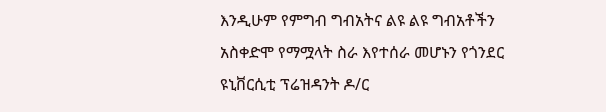እንዲሁም የምግብ ግብአትና ልዩ ልዩ ግብአቶችን አስቀድሞ የማሟላት ስራ እየተሰራ መሆኑን የጎንደር ዩኒቨርሲቲ ፕሬዝዳንት ዶ/ር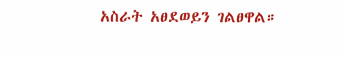አስራት አፀደወይን ገልፀዋል።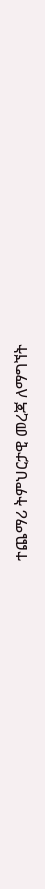ተጨማሪ ትምህርታዊ መረጃ ለማግኘት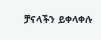ቻናላችን ይቀላቀሉ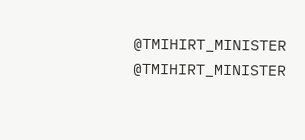@TMIHIRT_MINISTER
@TMIHIRT_MINISTER